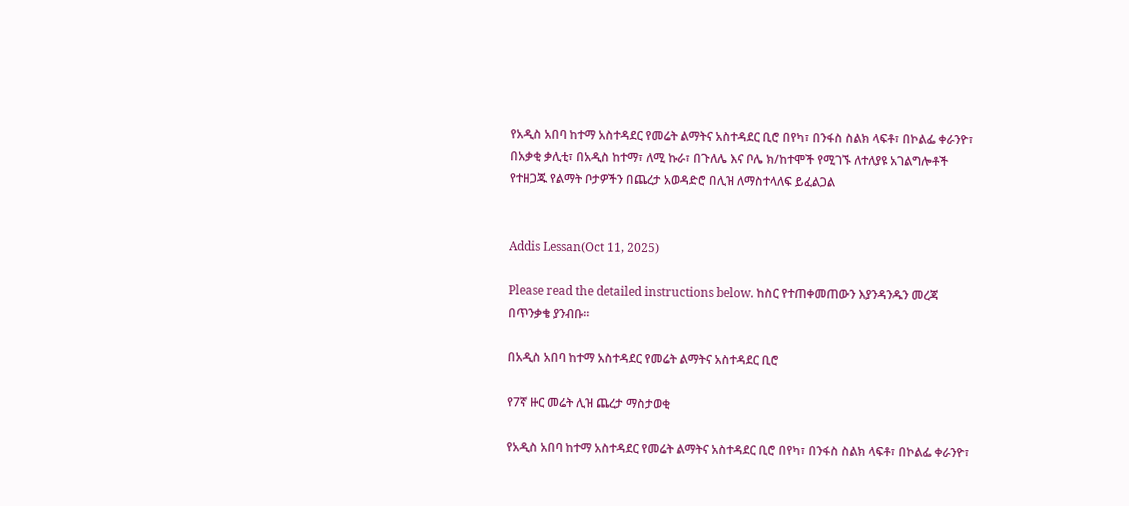የአዲስ አበባ ከተማ አስተዳደር የመሬት ልማትና አስተዳደር ቢሮ በየካ፣ በንፋስ ስልክ ላፍቶ፣ በኮልፌ ቀራንዮ፣ በአቃቂ ቃሊቲ፣ በአዲስ ከተማ፣ ለሚ ኩራ፣ በጉለሌ እና ቦሌ ክ/ከተሞች የሚገኙ ለተለያዩ አገልግሎቶች የተዘጋጁ የልማት ቦታዎችን በጨረታ አወዳድሮ በሊዝ ለማስተላለፍ ይፈልጋል


Addis Lessan(Oct 11, 2025)

Please read the detailed instructions below. ከስር የተጠቀመጠውን እያንዳንዱን መረጃ በጥንቃቄ ያንብቡ።

በአዲስ አበባ ከተማ አስተዳደር የመሬት ልማትና አስተዳደር ቢሮ

የ7ኛ ዙር መሬት ሊዝ ጨረታ ማስታወቂ

የአዲስ አበባ ከተማ አስተዳደር የመሬት ልማትና አስተዳደር ቢሮ በየካ፣ በንፋስ ስልክ ላፍቶ፣ በኮልፌ ቀራንዮ፣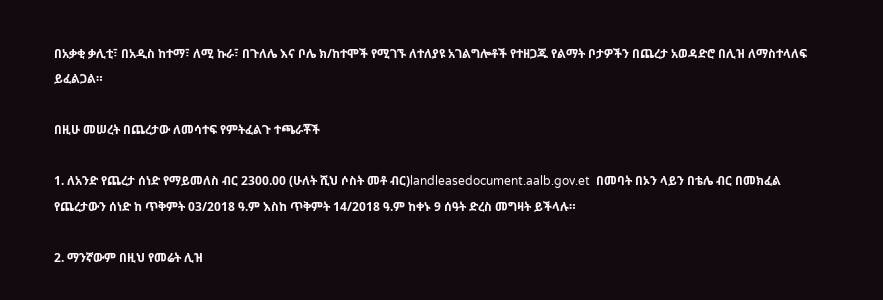በአቃቂ ቃሊቲ፣ በአዲስ ከተማ፣ ለሚ ኩራ፣ በጉለሌ እና ቦሌ ክ/ከተሞች የሚገኙ ለተለያዩ አገልግሎቶች የተዘጋጁ የልማት ቦታዎችን በጨረታ አወዳድሮ በሊዝ ለማስተላለፍ ይፈልጋል።

በዚሁ መሠረት በጨረታው ለመሳተፍ የምትፈልጉ ተጫራቾች

1. ለአንድ የጨረታ ሰነድ የማይመለስ ብር 2300.00 (ሁለት ሺህ ሶስት መቶ ብር)landleasedocument.aalb.gov.et  በመባት በኦን ላይን በቴሌ ብር በመክፈል የጨረታውን ሰነድ ከ ጥቅምት 03/2018 ዓ.ም እስከ ጥቅምት 14/2018 ዓ.ም ከቀኑ 9 ሰዓት ድረስ መግዛት ይችላሉ።

2. ማንኛውም በዚህ የመሬት ሊዝ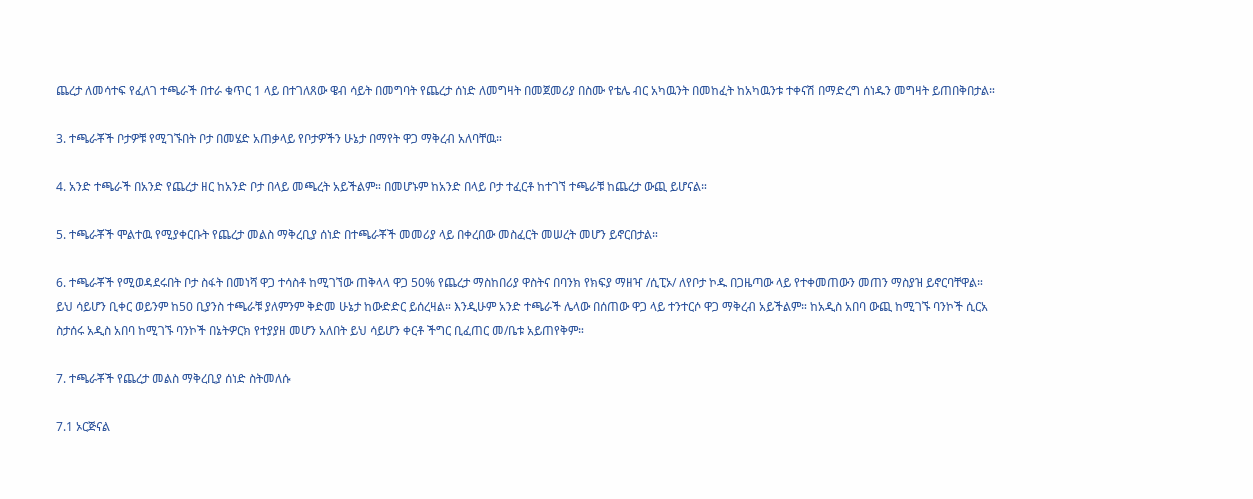ጨረታ ለመሳተፍ የፈለገ ተጫራች በተራ ቁጥር 1 ላይ በተገለጸው ዌብ ሳይት በመግባት የጨረታ ሰነድ ለመግዛት በመጀመሪያ በስሙ የቴሌ ብር አካዉንት በመከፈት ከአካዉንቱ ተቀናሽ በማድረግ ሰነዱን መግዛት ይጠበቅበታል።

3. ተጫራቾች ቦታዎቹ የሚገኙበት ቦታ በመሄድ አጠቃላይ የቦታዎችን ሁኔታ በማየት ዋጋ ማቅረብ አለባቸዉ።

4. አንድ ተጫራች በአንድ የጨረታ ዘር ከአንድ ቦታ በላይ መጫረት አይችልም። በመሆኑም ከአንድ በላይ ቦታ ተፈርቶ ከተገኘ ተጫራቹ ከጨረታ ውጪ ይሆናል።

5. ተጫራቾች ሞልተዉ የሚያቀርቡት የጨረታ መልስ ማቅረቢያ ሰነድ በተጫራቾች መመሪያ ላይ በቀረበው መስፈርት መሠረት መሆን ይኖርበታል።

6. ተጫራቾች የሚወዳደሩበት ቦታ ስፋት በመነሻ ዋጋ ተሳስቶ ከሚገኘው ጠቅላላ ዋጋ 50% የጨረታ ማስከበሪያ ዋስትና በባንክ የክፍያ ማዘዣ /ሲፒኦ/ ለየቦታ ኮዱ በጋዜጣው ላይ የተቀመጠውን መጠን ማስያዝ ይኖርባቸዋል። ይህ ሳይሆን ቢቀር ወይንም ከ50 ቢያንስ ተጫራቹ ያለምንም ቅድመ ሁኔታ ከውድድር ይሰረዛል። እንዲሁም አንድ ተጫራች ሌላው በሰጠው ዋጋ ላይ ተንተርሶ ዋጋ ማቅረብ አይችልም። ከአዲስ አበባ ውጪ ከሚገኙ ባንኮች ሲርአ ስታሰሩ አዲስ አበባ ከሚገኙ ባንኮች በኔትዎርክ የተያያዘ መሆን አለበት ይህ ሳይሆን ቀርቶ ችግር ቢፈጠር መ/ቤቱ አይጠየቅም።

7. ተጫራቾች የጨረታ መልስ ማቅረቢያ ሰነድ ስትመለሱ

7.1 ኦርጅናል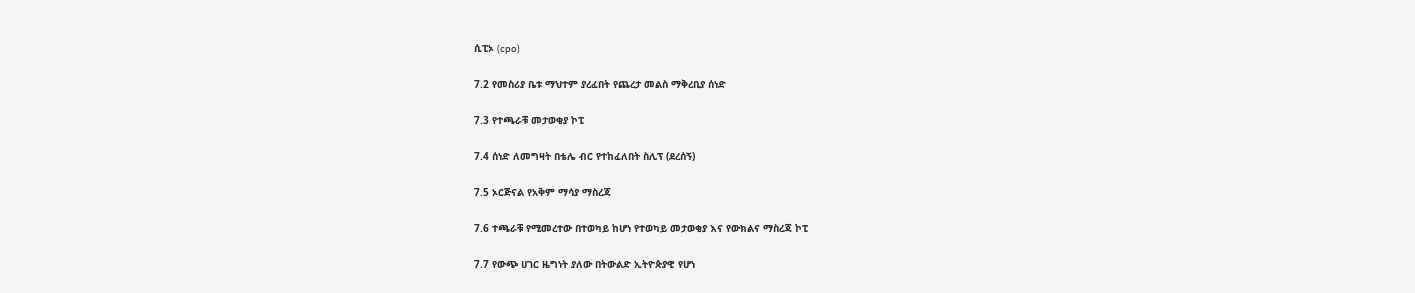ሲፒኦ (cpo)

7.2 የመስሪያ ቤቱ ማህተም ያረፈበት የጨረታ መልስ ማቅረቢያ ሰነድ

7.3 የተጫራቹ መታወቂያ ኮፒ

7.4 ሰነድ ለመግዛት በቴሌ ብር የተከፈለበት ስሊፕ (ደረሰኝ)

7.5 ኦርጅናል የአቅም ማሳያ ማስረጃ

7.6 ተጫራቹ የሚመረተው በተወካይ ከሆነ የተወካይ መታወቂያ እና የውክልና ማስረጃ ኮፒ

7.7 የውጭ ሀገር ዜግነት ያለው በትውልድ ኢትዮጵያዊ የሆነ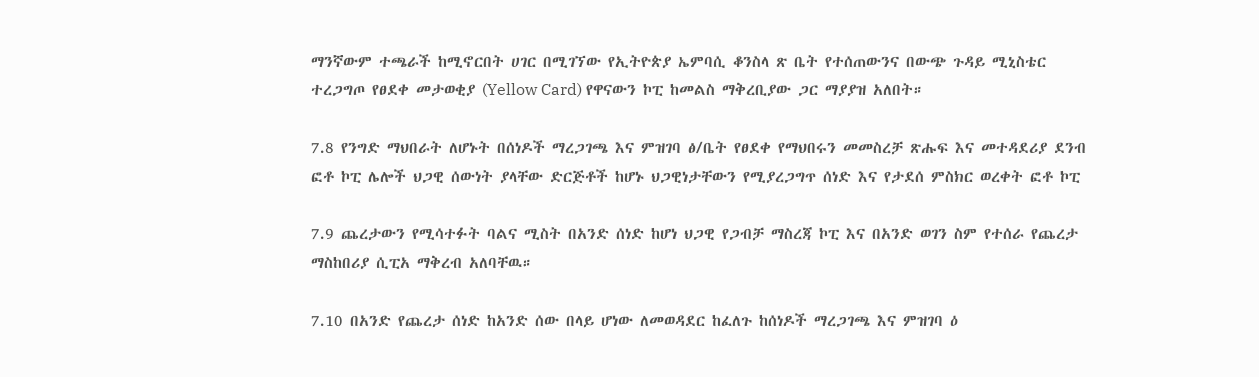ማንኛውም ተጫራች ከሚኖርበት ሀገር በሚገኘው የኢትዮጵያ ኤምባሲ ቆንስላ ጽ ቤት የተሰጠውንና በውጭ ጉዳይ ሚኒስቴር ተረጋግጦ የፀደቀ መታወቂያ (Yellow Card) የዋናውን ኮፒ ከመልስ ማቅረቢያው ጋር ማያያዝ አለበት።

7.8 የንግድ ማህበራት ለሆኑት በሰነዶች ማረጋገጫ እና ምዝገባ ፅ/ቤት የፀደቀ የማህበሩን መመስረቻ ጽሑፍ እና መተዳደሪያ ደንብ ፎቶ ኮፒ ሌሎች ህጋዊ ሰውነት ያላቸው ድርጅቶች ከሆኑ ህጋዊነታቸውን የሚያረጋግጥ ሰነድ እና የታደሰ ምስክር ወረቀት ፎቶ ኮፒ

7.9 ጨረታውን የሚሳተፉት ባልና ሚስት በአንድ ሰነድ ከሆነ ህጋዊ የጋብቻ ማስረጃ ኮፒ እና በአንድ ወገን ስም የተሰራ የጨረታ ማስከበሪያ ሲፒአ ማቅረብ አለባቸዉ።

7.10 በአንድ የጨረታ ሰነድ ከአንድ ሰው በላይ ሆነው ለመወዳደር ከፈለጉ ከሰነዶች ማረጋገጫ እና ምዝገባ ዕ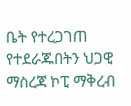ቤት የተረጋገጠ የተደራጁበትን ህጋዊ ማስረጃ ኮፒ ማቅረብ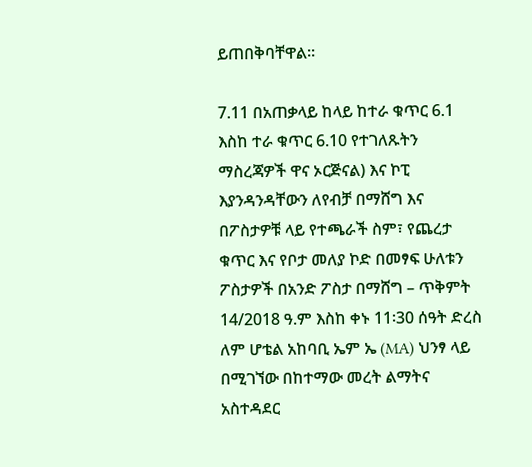ይጠበቅባቸዋል።

7.11 በአጠቃላይ ከላይ ከተራ ቁጥር 6.1 እስከ ተራ ቁጥር 6.10 የተገለጹትን ማስረጃዎች ዋና ኦርጅናል) እና ኮፒ እያንዳንዳቸውን ለየብቻ በማሸግ እና በፖስታዎቹ ላይ የተጫራች ስም፣ የጨረታ ቁጥር እና የቦታ መለያ ኮድ በመፃፍ ሁለቱን ፖስታዎች በአንድ ፖስታ በማሸግ – ጥቅምት 14/2018 ዓ.ም እስከ ቀኑ 11፡30 ሰዓት ድረስ ለም ሆቴል አከባቢ ኤም ኤ (MA) ህንፃ ላይ በሚገኘው በከተማው መረት ልማትና አስተዳደር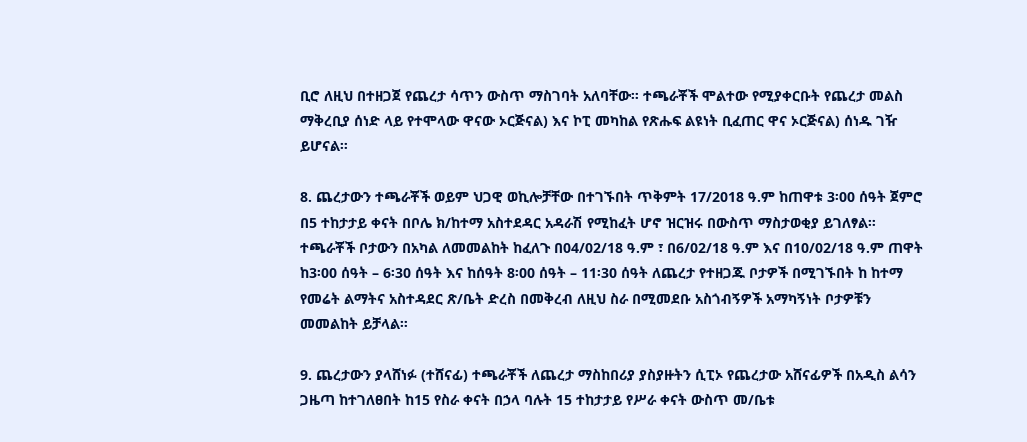ቢሮ ለዚህ በተዘጋጀ የጨረታ ሳጥን ውስጥ ማስገባት አለባቸው። ተጫራቾች ሞልተው የሚያቀርቡት የጨረታ መልስ ማቅረቢያ ሰነድ ላይ የተሞላው ዋናው ኦርጅናል) እና ኮፒ መካከል የጽሑፍ ልዩነት ቢፈጠር ዋና ኦርጅናል) ሰነዱ ገዥ ይሆናል።

8. ጨረታውን ተጫራቾች ወይም ህጋዊ ወኪሎቻቸው በተገኙበት ጥቅምት 17/2018 ዓ.ም ከጠዋቱ 3፡00 ሰዓት ጀምሮ በ5 ተከታታይ ቀናት በቦሌ ክ/ከተማ አስተደዳር አዳራሽ የሚከፈት ሆኖ ዝርዝሩ በውስጥ ማስታወቂያ ይገለፃል። ተጫራቾች ቦታውን በአካል ለመመልከት ከፈለጉ በ04/02/18 ዓ.ም ፣ በ6/02/18 ዓ.ም እና በ10/02/18 ዓ.ም ጠዋት ከ3፡00 ሰዓት – 6፡30 ሰዓት እና ከሰዓት 8፡00 ሰዓት – 11፡30 ሰዓት ለጨረታ የተዘጋጁ ቦታዎች በሚገኙበት ከ ከተማ የመሬት ልማትና አስተዳደር ጽ/ቤት ድረስ በመቅረብ ለዚህ ስራ በሚመደቡ አስጎብኝዎች አማካኝነት ቦታዎቹን መመልከት ይቻላል።

9. ጨረታውን ያላሸነፉ (ተሸናፊ) ተጫራቾች ለጨረታ ማስከበሪያ ያስያዙትን ሲፒኦ የጨረታው አሸናፊዎች በአዲስ ልሳን ጋዜጣ ከተገለፀበት ከ15 የስራ ቀናት በኃላ ባሉት 15 ተከታታይ የሥራ ቀናት ውስጥ መ/ቤቱ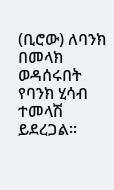(ቢሮው) ለባንክ በመላክ ወዳሰሩበት የባንክ ሂሳብ ተመላሽ ይደረጋል።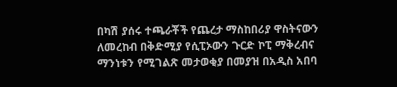በካሽ ያሰሩ ተጫራቾች የጨረታ ማስከበሪያ ዋስትናውን ለመረከብ በቅድሚያ የሲፒኦውን ጉርድ ኮፒ ማቅረብና ማንነቱን የሚገልጽ መታወቂያ በመያዝ በአዲስ አበባ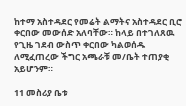ከተማ አስተዳደር የመሬት ልማትና አስተዳደር ቢሮ ቀርበው መውሰድ አለባቸው። ከላይ በተገለጸዉ የጊዜ ገደብ ውስጥ ቀርበው ካልወሰዱ ለሚፈጠረው ችግር አጫራቹ መ/ቤት ተጠያቂ አይሆንም።

11 መስሪያ ቤቱ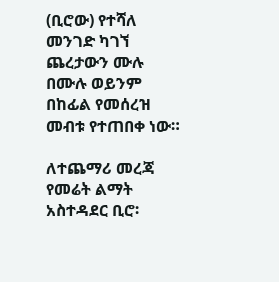(ቢሮው) የተሻለ መንገድ ካገኘ ጨረታውን ሙሉ በሙሉ ወይንም በከፊል የመሰረዝ መብቱ የተጠበቀ ነው።

ለተጨማሪ መረጃ የመሬት ልማት አስተዳደር ቢሮ፡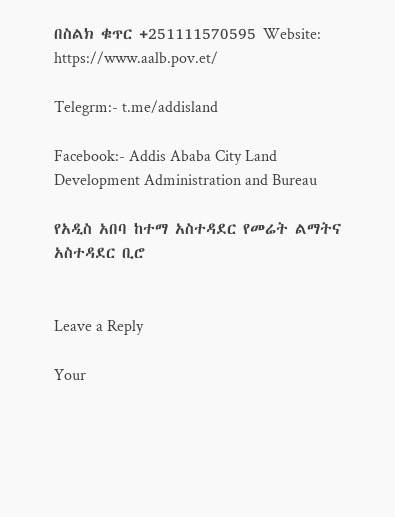በስልክ ቁጥር +251111570595 Website: https://www.aalb.pov.et/

Telegrm:- t.me/addisland

Facebook:- Addis Ababa City Land Development Administration and Bureau

የአዲስ አበባ ከተማ አስተዳደር የመሬት ልማትና አስተዳደር ቢሮ


Leave a Reply

Your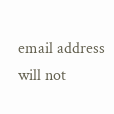email address will not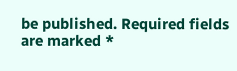be published. Required fields are marked *